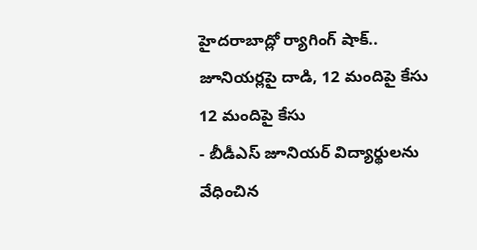హైదరాబాద్లో ర్యాగింగ్ షాక్.. జూనియర్లపై దాడి, 12 మందిపై కేసు
12 మందిపై కేసు
- బీడీఎస్ జూనియర్ విద్యార్థులను వేధించిన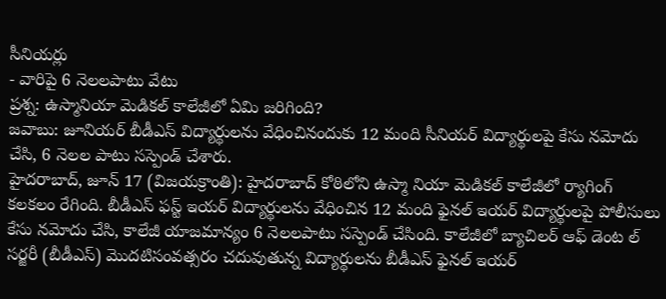సీనియర్లు
- వారిపై 6 నెలలపాటు వేటు
ప్రశ్న: ఉస్మానియా మెడికల్ కాలేజీలో ఏమి జరిగింది?
జవాబు: జూనియర్ బీడీఎస్ విద్యార్థులను వేధించినందుకు 12 మంది సీనియర్ విద్యార్థులపై కేసు నమోదు చేసి, 6 నెలల పాటు సస్పెండ్ చేశారు.
హైదరాబాద్, జూన్ 17 (విజయక్రాంతి): హైదరాబాద్ కోఠిలోని ఉస్మా నియా మెడికల్ కాలేజీలో ర్యాగింగ్ కలకలం రేగింది. బీడీఎస్ ఫస్ట్ ఇయర్ విద్యార్థులను వేధించిన 12 మంది ఫైనల్ ఇయర్ విద్యార్థులపై పోలీసులు కేసు నమోదు చేసి, కాలేజీ యాజమాన్యం 6 నెలలపాటు సస్పెండ్ చేసింది. కాలేజీలో బ్యాచిలర్ ఆఫ్ డెంట ల్ సర్జరీ (బీడీఎస్) మొదటిసంవత్సరం చదువుతున్న విద్యార్థులను బీడీఎస్ ఫైనల్ ఇయర్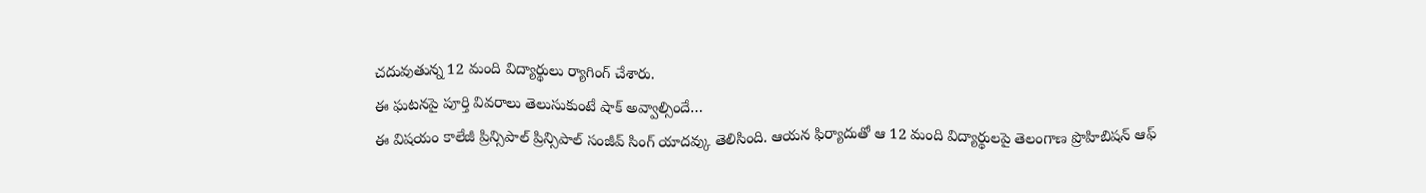చదువుతున్న 12 మంది విద్యార్థులు ర్యాగింగ్ చేశారు.
ఈ ఘటనపై పూర్తి వివరాలు తెలుసుకుంటే షాక్ అవ్వాల్సిందే…
ఈ విషయం కాలేజీ ప్రిన్సిపాల్ ప్రిన్సిపాల్ సంజీవ్ సింగ్ యాదవ్కు తెలిసింది. ఆయన ఫిర్యాదుతో ఆ 12 మంది విద్యార్థులపై తెలంగాణ ప్రొహిబిషన్ ఆఫ్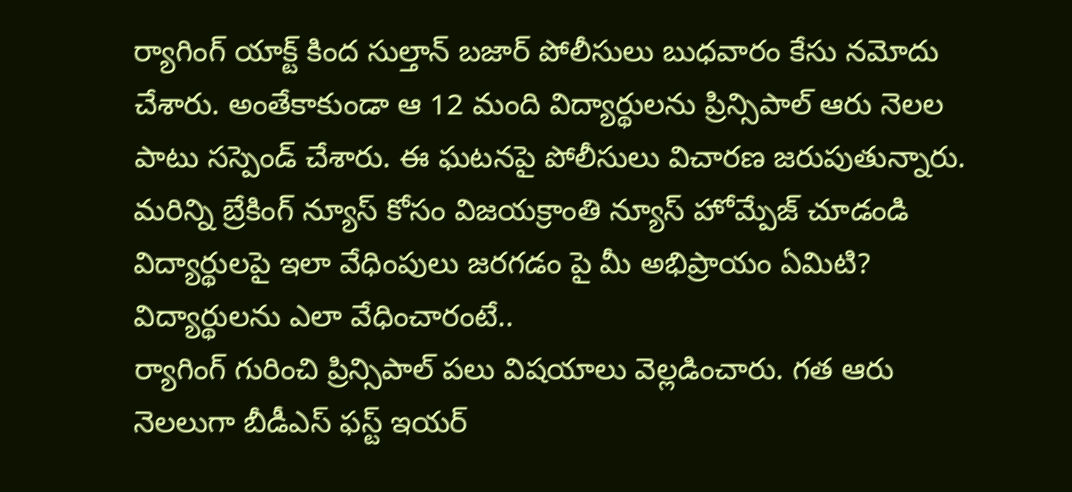ర్యాగింగ్ యాక్ట్ కింద సుల్తాన్ బజార్ పోలీసులు బుధవారం కేసు నమోదు చేశారు. అంతేకాకుండా ఆ 12 మంది విద్యార్థులను ప్రిన్సిపాల్ ఆరు నెలల పాటు సస్పెండ్ చేశారు. ఈ ఘటనపై పోలీసులు విచారణ జరుపుతున్నారు.
మరిన్ని బ్రేకింగ్ న్యూస్ కోసం విజయక్రాంతి న్యూస్ హోమ్పేజ్ చూడండి
విద్యార్థులపై ఇలా వేధింపులు జరగడం పై మీ అభిప్రాయం ఏమిటి?
విద్యార్థులను ఎలా వేధించారంటే..
ర్యాగింగ్ గురించి ప్రిన్సిపాల్ పలు విషయాలు వెల్లడించారు. గత ఆరు నెలలుగా బీడీఎస్ ఫస్ట్ ఇయర్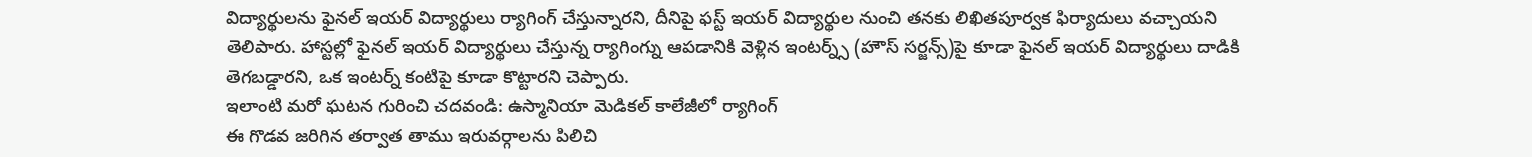విద్యార్థులను ఫైనల్ ఇయర్ విద్యార్థులు ర్యాగింగ్ చేస్తున్నారని, దీనిపై ఫస్ట్ ఇయర్ విద్యార్థుల నుంచి తనకు లిఖితపూర్వక ఫిర్యాదులు వచ్చాయని తెలిపారు. హాస్టల్లో ఫైనల్ ఇయర్ విద్యార్థులు చేస్తున్న ర్యాగింగ్ను ఆపడానికి వెళ్లిన ఇంటర్న్స్ (హౌస్ సర్జన్స్)పై కూడా ఫైనల్ ఇయర్ విద్యార్థులు దాడికి తెగబడ్డారని, ఒక ఇంటర్న్ కంటిపై కూడా కొట్టారని చెప్పారు.
ఇలాంటి మరో ఘటన గురించి చదవండి: ఉస్మానియా మెడికల్ కాలేజీలో ర్యాగింగ్
ఈ గొడవ జరిగిన తర్వాత తాము ఇరువర్గాలను పిలిచి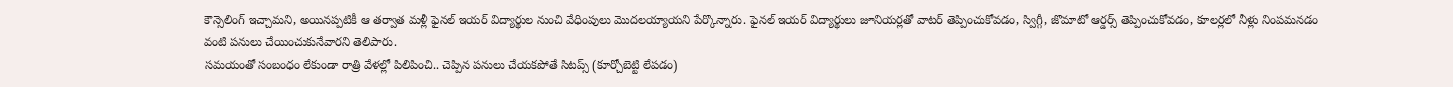కౌన్సెలింగ్ ఇచ్చామని, అయినప్పటికీ ఆ తర్వాత మళ్లీ ఫైనల్ ఇయర్ విద్యార్థుల నుంచి వేధింపులు మొదలయ్యాయని పేర్కొన్నారు. ఫైనల్ ఇయర్ విద్యార్థులు జూనియర్లతో వాటర్ తెప్పించుకోవడం, స్విగ్గీ, జొమాటో ఆర్డర్స్ తెప్పించుకోవడం, కూలర్లలో నీళ్లు నింపమనడం వంటి పనులు చేయించుకునేవారని తెలిపారు.
సమయంతో సంబంధం లేకుండా రాత్రి వేళల్లో పిలిపించి.. చెప్పిన పనులు చేయకపోతే సిటప్స్ (కూర్చోబెట్టి లేపడం)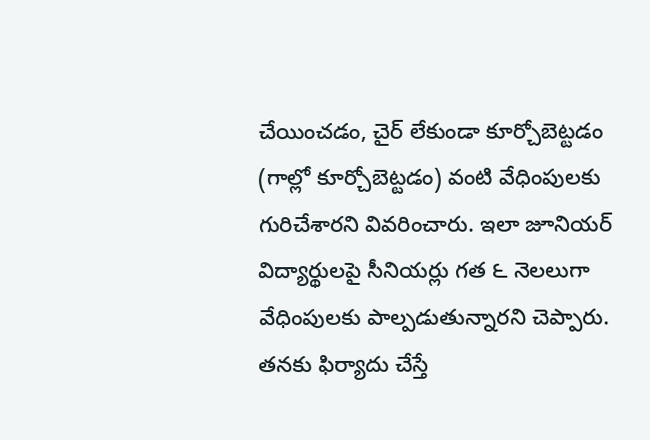చేయించడం, చైర్ లేకుండా కూర్చోబెట్టడం (గాల్లో కూర్చోబెట్టడం) వంటి వేధింపులకు గురిచేశారని వివరించారు. ఇలా జూనియర్ విద్యార్థులపై సీనియర్లు గత ౬ నెలలుగా వేధింపులకు పాల్పడుతున్నారని చెప్పారు. తనకు ఫిర్యాదు చేస్తే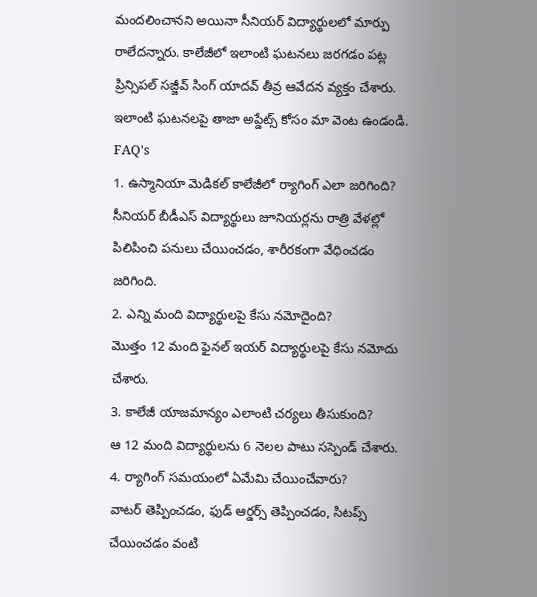మందలించానని అయినా సీనియర్ విద్యార్థులలో మార్పు రాలేదన్నారు. కాలేజీలో ఇలాంటి ఘటనలు జరగడం పట్ల ప్రిన్సిపల్ సజ్జీవ్ సింగ్ యాదవ్ తీవ్ర ఆవేదన వ్యక్తం చేశారు.
ఇలాంటి ఘటనలపై తాజా అప్డేట్స్ కోసం మా వెంట ఉండండి.
FAQ's
1. ఉస్మానియా మెడికల్ కాలేజీలో ర్యాగింగ్ ఎలా జరిగింది?
సీనియర్ బీడీఎస్ విద్యార్థులు జూనియర్లను రాత్రి వేళల్లో పిలిపించి పనులు చేయించడం, శారీరకంగా వేధించడం జరిగింది.
2. ఎన్ని మంది విద్యార్థులపై కేసు నమోదైంది?
మొత్తం 12 మంది ఫైనల్ ఇయర్ విద్యార్థులపై కేసు నమోదు చేశారు.
3. కాలేజీ యాజమాన్యం ఎలాంటి చర్యలు తీసుకుంది?
ఆ 12 మంది విద్యార్థులను 6 నెలల పాటు సస్పెండ్ చేశారు.
4. ర్యాగింగ్ సమయంలో ఏమేమి చేయించేవారు?
వాటర్ తెప్పించడం, ఫుడ్ ఆర్డర్స్ తెప్పించడం, సిటప్స్ చేయించడం వంటి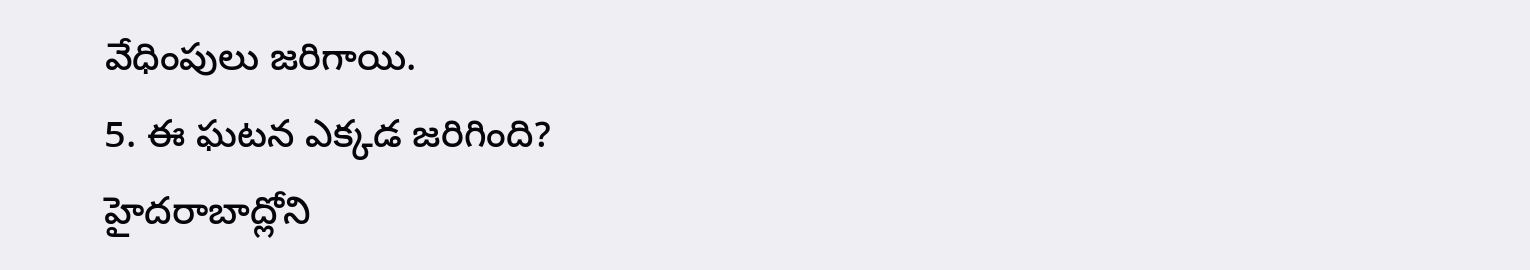వేధింపులు జరిగాయి.
5. ఈ ఘటన ఎక్కడ జరిగింది?
హైదరాబాద్లోని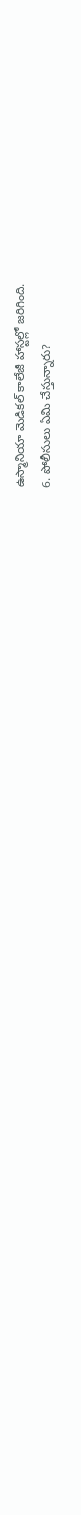ఉస్మానియా మెడికల్ కాలేజీ హాస్టల్లో జరిగింది.
6. పోలీసులు ఏమి చేస్తున్నారు?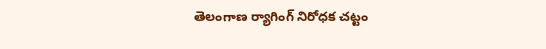తెలంగాణ ర్యాగింగ్ నిరోధక చట్టం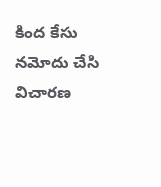కింద కేసు నమోదు చేసి విచారణ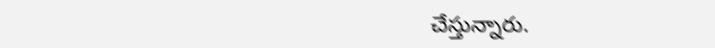చేస్తున్నారు.